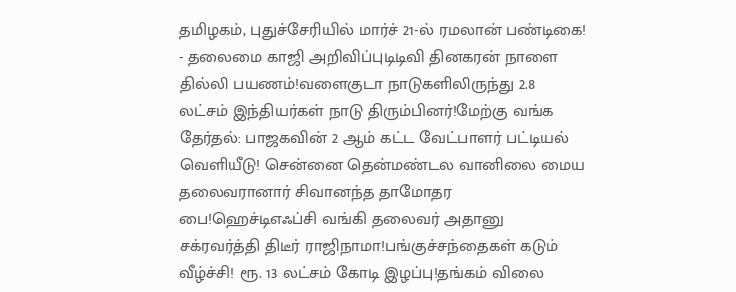தமிழகம், புதுச்சேரியில் மார்ச் 21-ல் ரமலான் பண்டிகை! - தலைமை காஜி அறிவிப்புடிடிவி தினகரன் நாளை தில்லி பயணம்!வளைகுடா நாடுகளிலிருந்து 2.8 லட்சம் இந்தியர்கள் நாடு திரும்பினர்!மேற்கு வங்க தேர்தல்: பாஜகவின் 2 ஆம் கட்ட வேட்பாளர் பட்டியல் வெளியீடு! சென்னை தென்மண்டல வானிலை மைய தலைவரானார் சிவானந்த தாமோதர பை!ஹெச்டிஎஃப்சி வங்கி தலைவர் அதானு சக்ரவர்த்தி திடீர் ராஜிநாமா!பங்குச்சந்தைகள் கடும் வீழ்ச்சி! ரூ. 13 லட்சம் கோடி இழப்பு!தங்கம் விலை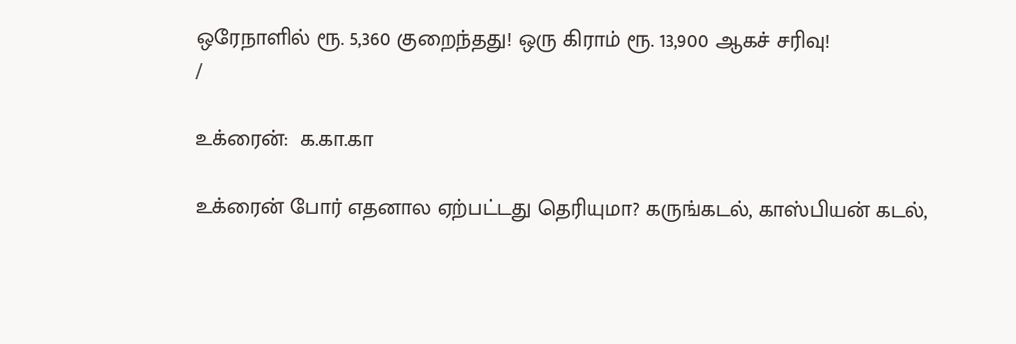ஒரேநாளில் ரூ. 5,360 குறைந்தது! ஒரு கிராம் ரூ. 13,900 ஆகச் சரிவு!
/

உக்ரைன்:  க.கா.கா

உக்ரைன் போர் எதனால ஏற்பட்டது தெரியுமா? கருங்கடல், காஸ்பியன் கடல்,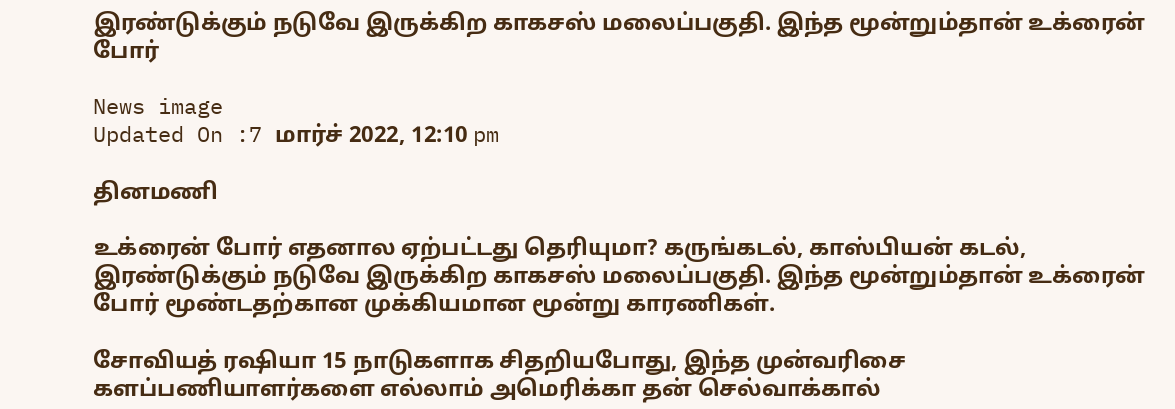இரண்டுக்கும் நடுவே இருக்கிற காகசஸ் மலைப்பகுதி. இந்த மூன்றும்தான் உக்ரைன் போர்

News image
Updated On :7 மார்ச் 2022, 12:10 pm

தினமணி

உக்ரைன் போர் எதனால ஏற்பட்டது தெரியுமா? கருங்கடல், காஸ்பியன் கடல், இரண்டுக்கும் நடுவே இருக்கிற காகசஸ் மலைப்பகுதி. இந்த மூன்றும்தான் உக்ரைன் போர் மூண்டதற்கான முக்கியமான மூன்று காரணிகள்.

சோவியத் ரஷியா 15 நாடுகளாக சிதறியபோது, இந்த முன்வரிசை களப்பணியாளர்களை எல்லாம் அமெரிக்கா தன் செல்வாக்கால்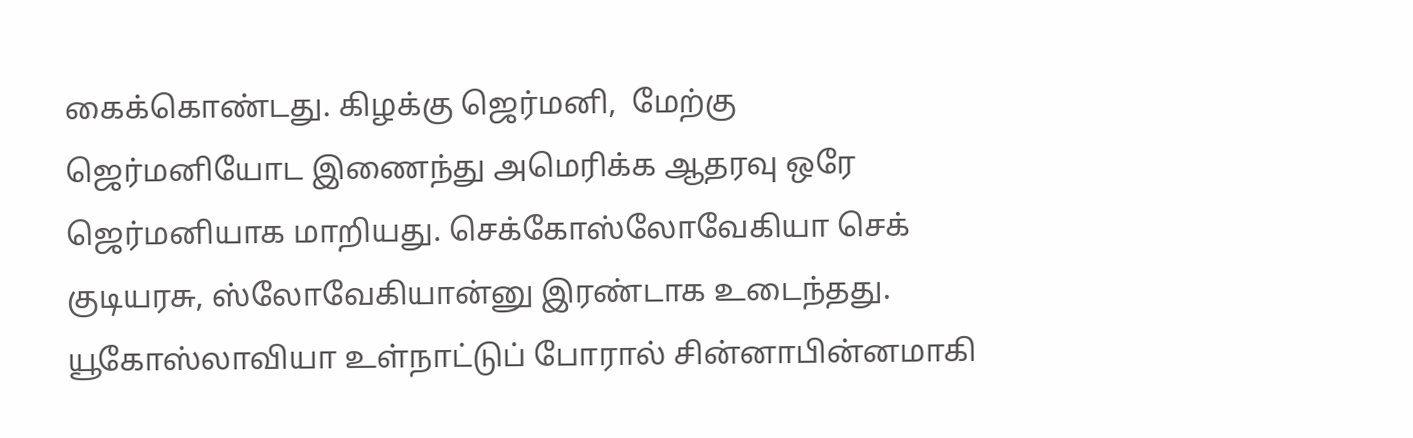கைக்கொண்டது. கிழக்கு ஜெர்மனி,  மேற்கு ஜெர்மனியோட இணைந்து அமெரிக்க ஆதரவு ஒரே ஜெர்மனியாக மாறியது. செக்கோஸ்லோவேகியா செக் குடியரசு, ஸ்லோவேகியான்னு இரண்டாக உடைந்தது. யூகோஸ்லாவியா உள்நாட்டுப் போரால் சின்னாபின்னமாகி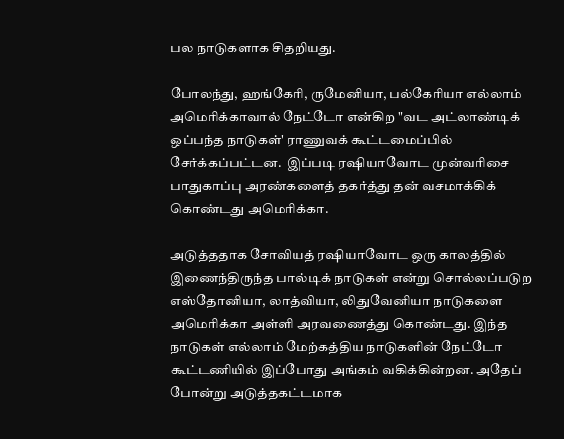பல நாடுகளாக சிதறியது.

போலந்து, ஹங்கேரி, ருமேனியா, பல்கேரியா எல்லாம் அமெரிக்காவால் நேட்டோ என்கிற "வட அட்லாண்டிக் ஒப்பந்த நாடுகள்' ராணுவக் கூட்டமைப்பில் சேர்க்கப்பட்டன.  இப்படி ரஷியாவோட முன்வரிசை பாதுகாப்பு அரண்களைத் தகர்த்து தன் வசமாக்கிக் கொண்டது அமெரிக்கா.

அடுத்ததாக சோவியத் ரஷியாவோட ஒரு காலத்தில் இணைந்திருந்த பால்டிக் நாடுகள் என்று சொல்லப்படுற எஸ்தோனியா, லாத்வியா, லிதுவேனியா நாடுகளை அமெரிக்கா அள்ளி அரவணைத்து கொண்டது. இந்த நாடுகள் எல்லாம் மேற்கத்திய நாடுகளின் நேட்டோ கூட்டணியில் இப்போது அங்கம் வகிக்கின்றன. அதேப் போன்று அடுத்தகட்டமாக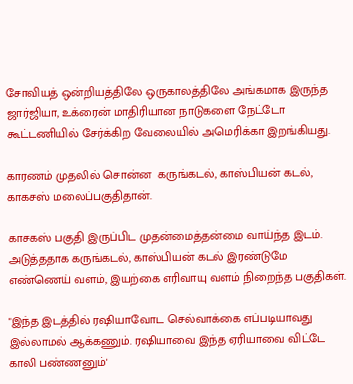சோவியத் ஒன்றியத்திலே ஒருகாலத்திலே அங்கமாக இருந்த ஜார்ஜியா, உக்ரைன் மாதிரியான நாடுகளை நேட்டோ கூட்டணியில் சேர்க்கிற வேலையில் அமெரிக்கா இறங்கியது.

காரணம் முதலில் சொன்ன  கருங்கடல், காஸ்பியன் கடல், காகசஸ் மலைப்பகுதிதான்.

காசகஸ் பகுதி இருப்பிட முதன்மைத்தன்மை வாய்ந்த இடம். அடுத்ததாக கருங்கடல், காஸ்பியன் கடல் இரண்டுமே எண்ணெய் வளம், இயற்கை எரிவாயு வளம் நிறைந்த பகுதிகள்.

"இந்த இடத்தில் ரஷியாவோட செல்வாக்கை எப்படியாவது இல்லாமல் ஆக்கணும். ரஷியாவை இந்த ஏரியாவை விட்டே காலி பண்ணனும்'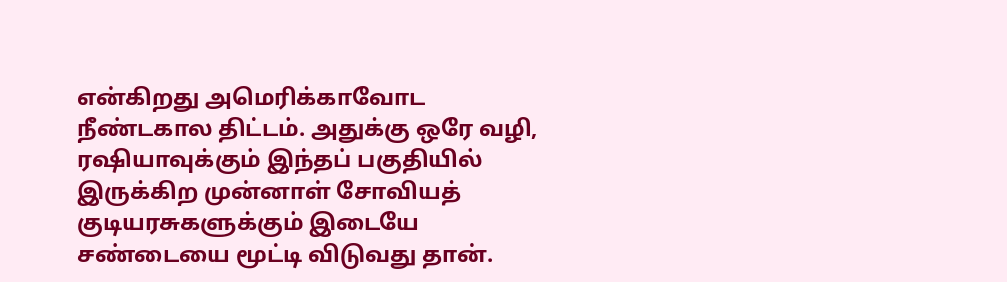என்கிறது அமெரிக்காவோட நீண்டகால திட்டம். அதுக்கு ஒரே வழி, ரஷியாவுக்கும் இந்தப் பகுதியில் இருக்கிற முன்னாள் சோவியத் குடியரசுகளுக்கும் இடையே சண்டையை மூட்டி விடுவது தான்.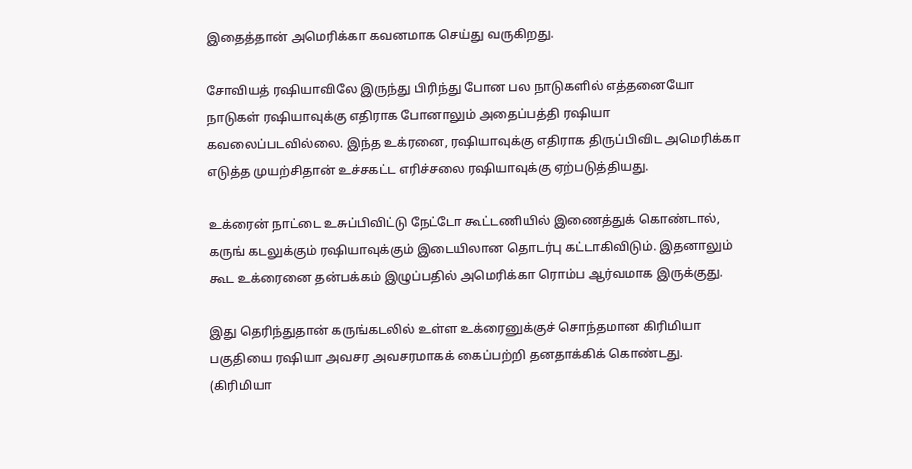இதைத்தான் அமெரிக்கா கவனமாக செய்து வருகிறது.

சோவியத் ரஷியாவிலே இருந்து பிரிந்து போன பல நாடுகளில் எத்தனையோ நாடுகள் ரஷியாவுக்கு எதிராக போனாலும் அதைப்பத்தி ரஷியா கவலைப்படவில்லை. இந்த உக்ரனை, ரஷியாவுக்கு எதிராக திருப்பிவிட அமெரிக்கா எடுத்த முயற்சிதான் உச்சகட்ட எரிச்சலை ரஷியாவுக்கு ஏற்படுத்தியது.

உக்ரைன் நாட்டை உசுப்பிவிட்டு நேட்டோ கூட்டணியில் இணைத்துக் கொண்டால், கருங் கடலுக்கும் ரஷியாவுக்கும் இடையிலான தொடர்பு கட்டாகிவிடும். இதனாலும் கூட உக்ரைனை தன்பக்கம் இழுப்பதில் அமெரிக்கா ரொம்ப ஆர்வமாக இருக்குது.

இது தெரிந்துதான் கருங்கடலில் உள்ள உக்ரைனுக்குச் சொந்தமான கிரிமியா பகுதியை ரஷியா அவசர அவசரமாகக் கைப்பற்றி தனதாக்கிக் கொண்டது. (கிரிமியா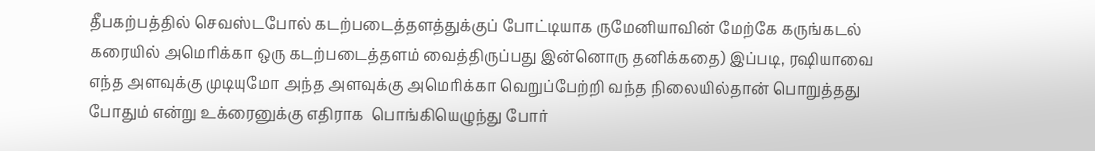தீபகற்பத்தில் செவஸ்டபோல் கடற்படைத்தளத்துக்குப் போட்டியாக ருமேனியாவின் மேற்கே கருங்கடல் கரையில் அமெரிக்கா ஒரு கடற்படைத்தளம் வைத்திருப்பது இன்னொரு தனிக்கதை) இப்படி, ரஷியாவை எந்த அளவுக்கு முடியுமோ அந்த அளவுக்கு அமெரிக்கா வெறுப்பேற்றி வந்த நிலையில்தான் பொறுத்தது போதும் என்று உக்ரைனுக்கு எதிராக  பொங்கியெழுந்து போர்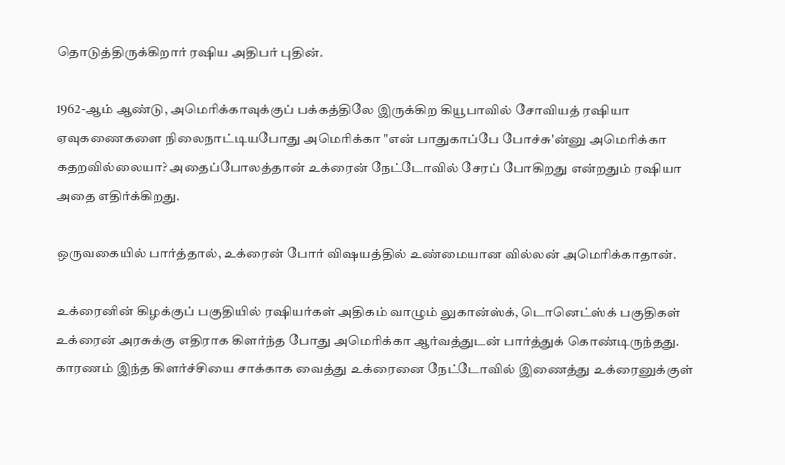தொடுத்திருக்கிறார் ரஷிய அதிபர் புதின்.

1962-ஆம் ஆண்டு, அமெரிக்காவுக்குப் பக்கத்திலே இருக்கிற கியூபாவில் சோவியத் ரஷியா ஏவுகணைகளை நிலைநாட்டியபோது அமெரிக்கா "என் பாதுகாப்பே போச்சு'ன்னு அமெரிக்கா கதறவில்லையா? அதைப்போலத்தான் உக்ரைன் நேட்டோவில் சேரப் போகிறது என்றதும் ரஷியா அதை எதிர்க்கிறது.

ஒருவகையில் பார்த்தால், உக்ரைன் போர் விஷயத்தில் உண்மையான வில்லன் அமெரிக்காதான்.

உக்ரைனின் கிழக்குப் பகுதியில் ரஷியர்கள் அதிகம் வாழும் லுகான்ஸ்க், டொனெட்ஸ்க் பகுதிகள் உக்ரைன் அரசுக்கு எதிராக கிளர்ந்த போது அமெரிக்கா ஆர்வத்துடன் பார்த்துக் கொண்டிருந்தது. காரணம் இந்த கிளர்ச்சியை சாக்காக வைத்து உக்ரைனை நேட்டோவில் இணைத்து உக்ரைனுக்குள்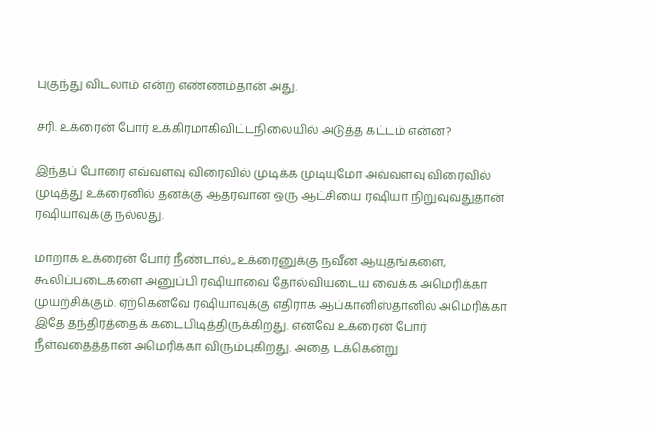புகுந்து விடலாம் என்ற எண்ணம்தான் அது.

சரி. உக்ரைன் போர் உக்கிரமாகிவிட்டநிலையில் அடுத்த கட்டம் என்ன?

இந்தப் போரை எவ்வளவு விரைவில் முடிக்க முடியுமோ அவ்வளவு விரைவில் முடித்து உக்ரைனில் தனக்கு ஆதரவான ஒரு ஆட்சியை ரஷியா நிறுவுவதுதான் ரஷியாவுக்கு நல்லது.

மாறாக உக்ரைன் போர் நீண்டால்,,உக்ரைனுக்கு நவீன ஆயுதங்களை, கூலிப்படைகளை அனுப்பி ரஷியாவை தோல்வியடைய வைக்க அமெரிக்கா முயற்சிக்கும். ஏற்கெனவே ரஷியாவுக்கு எதிராக ஆப்கானிஸ்தானில் அமெரிக்கா இதே தந்திரத்தைக் கடைபிடித்திருக்கிறது. எனவே உக்ரைன் போர் நீள்வதைத்தான் அமெரிக்கா விரும்புகிறது. அதை டக்கென்று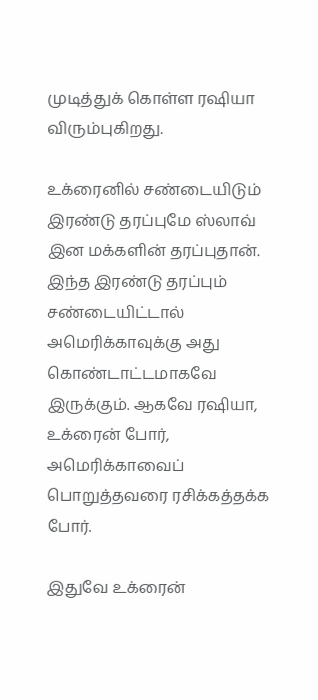முடித்துக் கொள்ள ரஷியா விரும்புகிறது.

உக்ரைனில் சண்டையிடும் இரண்டு தரப்புமே ஸ்லாவ் இன மக்களின் தரப்புதான். இந்த இரண்டு தரப்பும் சண்டையிட்டால் அமெரிக்காவுக்கு அது கொண்டாட்டமாகவே இருக்கும். ஆகவே ரஷியா, உக்ரைன் போர், அமெரிக்காவைப் பொறுத்தவரை ரசிக்கத்தக்க போர்.

இதுவே உக்ரைன்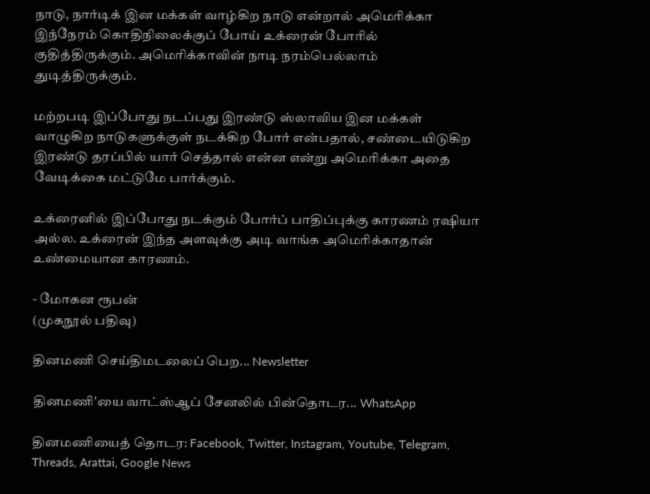நாடு, நார்டிக் இன மக்கள் வாழ்கிற நாடு என்றால் அமெரிக்கா இந்நேரம் கொதிநிலைக்குப் போய் உக்ரைன் போரில் குதித்திருக்கும். அமெரிக்காவின் நாடி நரம்பெல்லாம் துடித்திருக்கும்.

மற்றபடி இப்போது நடப்பது இரண்டு ஸ்லாவிய இன மக்கள் வாழுகிற நாடுகளுக்குள் நடக்கிற போர் என்பதால், சண்டையிடுகிற இரண்டு தரப்பில் யார் செத்தால் என்ன என்று அமெரிக்கா அதை வேடிக்கை மட்டுமே பார்க்கும்.

உக்ரைனில் இப்போது நடக்கும் போர்ப் பாதிப்புக்கு காரணம் ரஷியா அல்ல. உக்ரைன் இந்த அளவுக்கு அடி வாங்க அமெரிக்காதான் உண்மையான காரணம்.

- மோகன ரூபன்
(முகநூல் பதிவு)

தினமணி செய்திமடலைப் பெற... Newsletter

தினமணி'யை வாட்ஸ்ஆப் சேனலில் பின்தொடர... WhatsApp

தினமணியைத் தொடர: Facebook, Twitter, Instagram, Youtube, Telegram, Threads, Arattai, Google News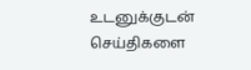உடனுக்குடன் செய்திகளை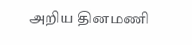அறிய தினமணி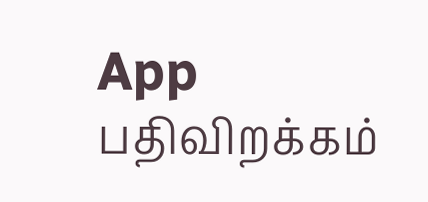App பதிவிறக்கம்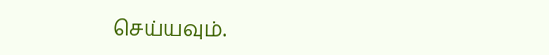செய்யவும்.